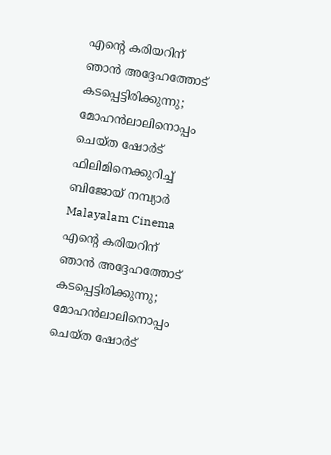എന്റെ കരിയറിന് ഞാന്‍ അദ്ദേഹത്തോട് കടപ്പെട്ടിരിക്കുന്നു; മോഹന്‍ലാലിനൊപ്പം ചെയ്ത ഷോര്‍ട് ഫിലിമിനെക്കുറിച്ച് ബിജോയ് നമ്പ്യാര്‍
Malayalam Cinema
എന്റെ കരിയറിന് ഞാന്‍ അദ്ദേഹത്തോട് കടപ്പെട്ടിരിക്കുന്നു; മോഹന്‍ലാലിനൊപ്പം ചെയ്ത ഷോര്‍ട്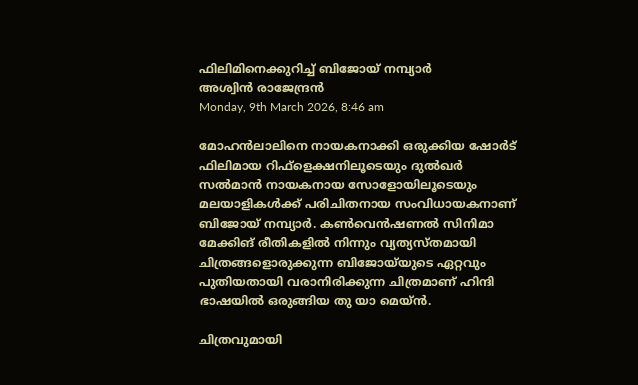ഫിലിമിനെക്കുറിച്ച് ബിജോയ് നമ്പ്യാര്‍
അശ്വിന്‍ രാജേന്ദ്രന്‍
Monday, 9th March 2026, 8:46 am

മോഹന്‍ലാലിനെ നായകനാക്കി ഒരുക്കിയ ഷോര്‍ട് ഫിലിമായ റിഫ്‌ളെക്ഷനിലൂടെയും ദുല്‍ഖര്‍ സല്‍മാന്‍ നായകനായ സോളോയിലൂടെയും മലയാളികള്‍ക്ക് പരിചിതനായ സംവിധായകനാണ് ബിജോയ് നമ്പ്യാര്‍. കണ്‍വെന്‍ഷണല്‍ സിനിമാ മേക്കിങ് രീതികളില്‍ നിന്നും വ്യത്യസ്തമായി ചിത്രങ്ങളൊരുക്കുന്ന ബിജോയ്‌യുടെ ഏറ്റവും പുതിയതായി വരാനിരിക്കുന്ന ചിത്രമാണ് ഹിന്ദി ഭാഷയില്‍ ഒരുങ്ങിയ തു യാ മെയ്ന്‍.

ചിത്രവുമായി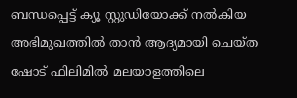ബന്ധപ്പെട്ട് ക്യൂ സ്റ്റുഡിയോക്ക് നല്‍കിയ അഭിമുഖത്തില്‍ താന്‍ ആദ്യമായി ചെയ്ത ഷോട് ഫിലിമില്‍ മലയാളത്തിലെ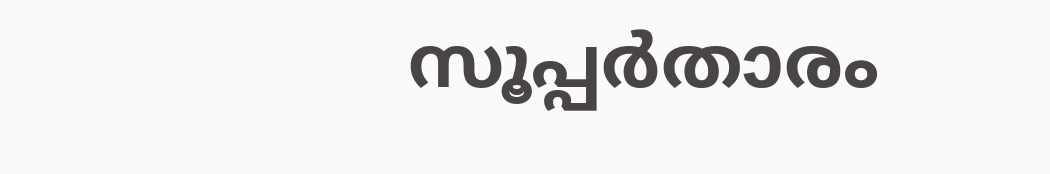സൂപ്പര്‍താരം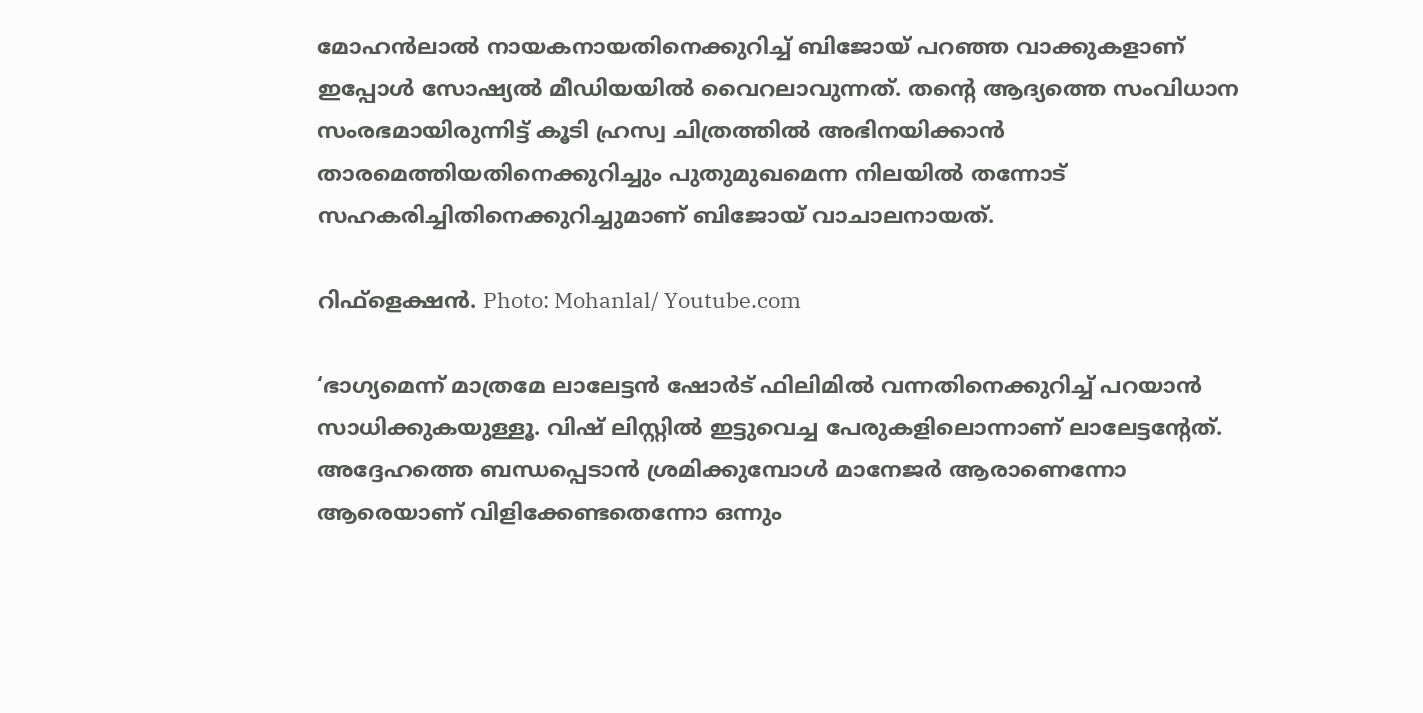മോഹന്‍ലാല്‍ നായകനായതിനെക്കുറിച്ച് ബിജോയ് പറഞ്ഞ വാക്കുകളാണ് ഇപ്പോള്‍ സോഷ്യല്‍ മീഡിയയില്‍ വൈറലാവുന്നത്. തന്റെ ആദ്യത്തെ സംവിധാന സംരഭമായിരുന്നിട്ട് കൂടി ഹ്രസ്വ ചിത്രത്തില്‍ അഭിനയിക്കാന്‍ താരമെത്തിയതിനെക്കുറിച്ചും പുതുമുഖമെന്ന നിലയില്‍ തന്നോട് സഹകരിച്ചിതിനെക്കുറിച്ചുമാണ് ബിജോയ് വാചാലനായത്.

റിഫ്‌ളെക്ഷന്‍. Photo: Mohanlal/ Youtube.com

‘ഭാഗ്യമെന്ന് മാത്രമേ ലാലേട്ടന്‍ ഷോര്‍ട് ഫിലിമില്‍ വന്നതിനെക്കുറിച്ച് പറയാന്‍ സാധിക്കുകയുള്ളൂ. വിഷ് ലിസ്റ്റില്‍ ഇട്ടുവെച്ച പേരുകളിലൊന്നാണ് ലാലേട്ടന്റേത്. അദ്ദേഹത്തെ ബന്ധപ്പെടാന്‍ ശ്രമിക്കുമ്പോള്‍ മാനേജര്‍ ആരാണെന്നോ ആരെയാണ് വിളിക്കേണ്ടതെന്നോ ഒന്നും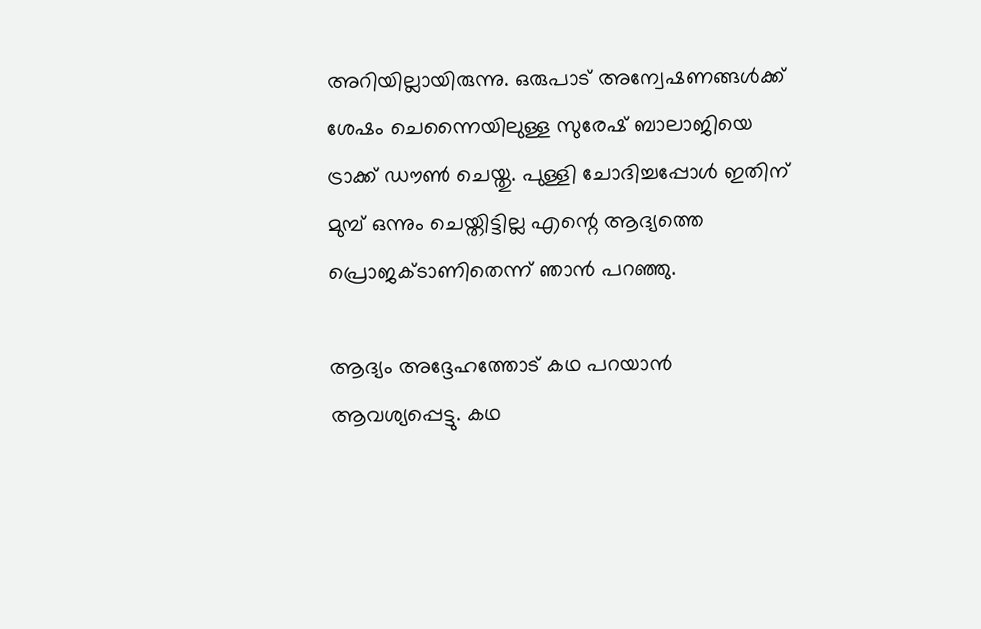അറിയില്ലായിരുന്നു. ഒരുപാട് അന്വേഷണങ്ങള്‍ക്ക് ശേഷം ചെന്നൈയിലുള്ള സുരേഷ് ബാലാജിയെ ട്രാക്ക് ഡൗണ്‍ ചെയ്തു. പുള്ളി ചോദിച്ചപ്പോള്‍ ഇതിന് മുമ്പ് ഒന്നും ചെയ്തിട്ടില്ല എന്റെ ആദ്യത്തെ പ്രൊജക്ടാണിതെന്ന് ഞാന്‍ പറഞ്ഞു.

ആദ്യം അദ്ദേഹത്തോട് കഥ പറയാന്‍ ആവശ്യപ്പെട്ടു. കഥ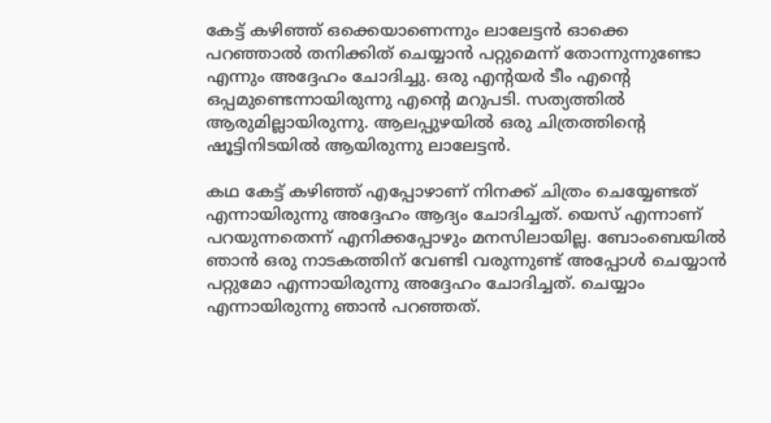കേട്ട് കഴിഞ്ഞ് ഒക്കെയാണെന്നും ലാലേട്ടന്‍ ഓക്കെ പറഞ്ഞാല്‍ തനിക്കിത് ചെയ്യാന്‍ പറ്റുമെന്ന് തോന്നുന്നുണ്ടോ എന്നും അദ്ദേഹം ചോദിച്ചു. ഒരു എന്റയര്‍ ടീം എന്റെ ഒപ്പമുണ്ടെന്നായിരുന്നു എന്റെ മറുപടി. സത്യത്തില്‍ ആരുമില്ലായിരുന്നു. ആലപ്പുഴയില്‍ ഒരു ചിത്രത്തിന്റെ ഷൂട്ടിനിടയില്‍ ആയിരുന്നു ലാലേട്ടന്‍.

കഥ കേട്ട് കഴിഞ്ഞ് എപ്പോഴാണ് നിനക്ക് ചിത്രം ചെയ്യേണ്ടത് എന്നായിരുന്നു അദ്ദേഹം ആദ്യം ചോദിച്ചത്. യെസ് എന്നാണ് പറയുന്നതെന്ന് എനിക്കപ്പോഴും മനസിലായില്ല. ബോംബെയില്‍ ഞാന്‍ ഒരു നാടകത്തിന് വേണ്ടി വരുന്നുണ്ട് അപ്പോള്‍ ചെയ്യാന്‍ പറ്റുമോ എന്നായിരുന്നു അദ്ദേഹം ചോദിച്ചത്. ചെയ്യാം എന്നായിരുന്നു ഞാന്‍ പറഞ്ഞത്.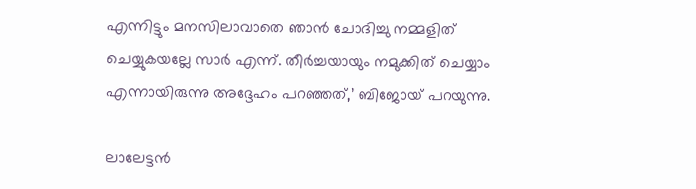എന്നിട്ടും മനസിലാവാതെ ഞാന്‍ ചോദിച്ചു നമ്മളിത് ചെയ്യുകയല്ലേ സാര്‍ എന്ന്. തീര്‍ച്ചയായും നമുക്കിത് ചെയ്യാം എന്നായിരുന്നു അദ്ദേഹം പറഞ്ഞത്,’ ബിജോയ് പറയുന്നു.

ലാലേട്ടന്‍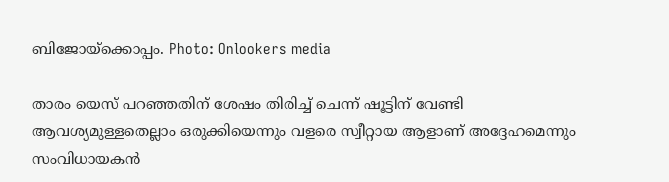ബിജോയ്‌ക്കൊപ്പം. Photo: Onlookers media

താരം യെസ് പറഞ്ഞതിന് ശേഷം തിരിച്ച് ചെന്ന് ഷൂട്ടിന് വേണ്ടി ആവശ്യമുള്ളതെല്ലാം ഒരുക്കിയെന്നും വളരെ സ്വീറ്റായ ആളാണ് അദ്ദേഹമെന്നും സംവിധായകന്‍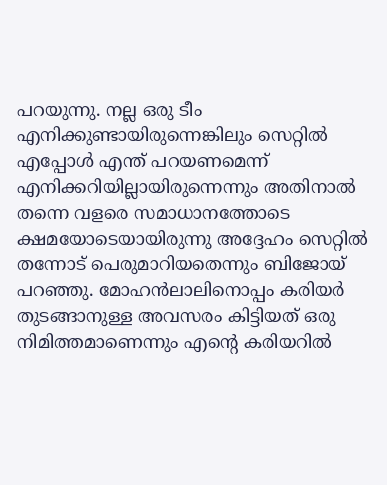പറയുന്നു. നല്ല ഒരു ടീം എനിക്കുണ്ടായിരുന്നെങ്കിലും സെറ്റില്‍ എപ്പോള്‍ എന്ത് പറയണമെന്ന് എനിക്കറിയില്ലായിരുന്നെന്നും അതിനാല്‍ തന്നെ വളരെ സമാധാനത്തോടെ ക്ഷമയോടെയായിരുന്നു അദ്ദേഹം സെറ്റില്‍ തന്നോട് പെരുമാറിയതെന്നും ബിജോയ് പറഞ്ഞു. മോഹന്‍ലാലിനൊപ്പം കരിയര്‍ തുടങ്ങാനുള്ള അവസരം കിട്ടിയത് ഒരു നിമിത്തമാണെന്നും എന്റെ കരിയറില്‍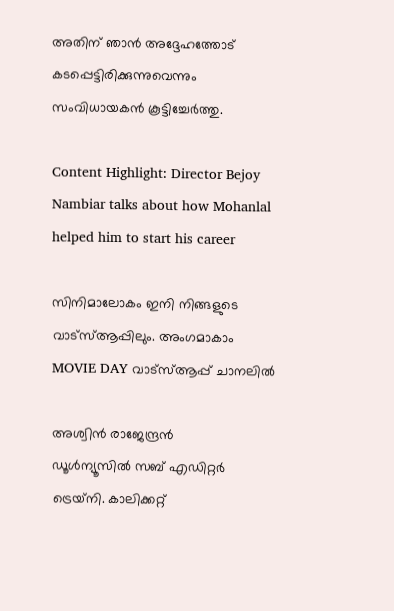അതിന് ഞാന്‍ അദ്ദേഹത്തോട് കടപ്പെട്ടിരിക്കുന്നുവെന്നും സംവിധായകന്‍ കൂട്ടിച്ചേര്‍ത്തു.

Content Highlight: Director Bejoy Nambiar talks about how Mohanlal helped him to start his career

സിനിമാലോകം ഇനി നിങ്ങളുടെ വാട്സ്ആപ്പിലും. അംഗമാകാം MOVIE DAY വാട്സ്ആപ്പ് ചാനലിൽ

അശ്വിന്‍ രാജേന്ദ്രന്‍
ഡൂള്‍ന്യൂസില്‍ സബ് എഡിറ്റര്‍ ട്രെയ്‌നി. കാലിക്കറ്റ്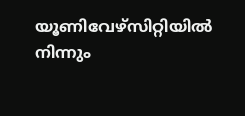യൂണിവേഴ്സിറ്റിയില്‍ നിന്നും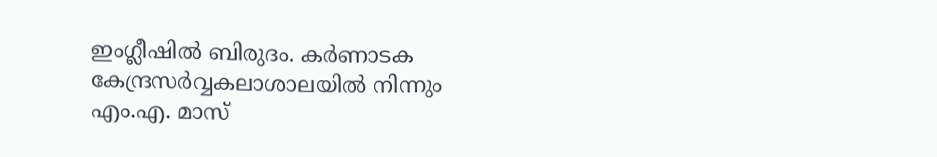ഇംഗ്ലീഷില്‍ ബിരുദം. കര്‍ണാടക കേന്ദ്രസര്‍വ്വകലാശാലയില്‍ നിന്നും എം.എ. മാസ്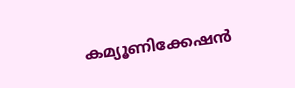കമ്യൂണിക്കേഷന്‍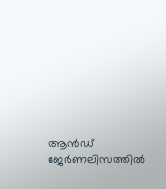ആന്‍ഡ് ജേര്‍ണലിസത്തില്‍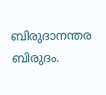ബിരുദാനന്തര ബിരുദം.